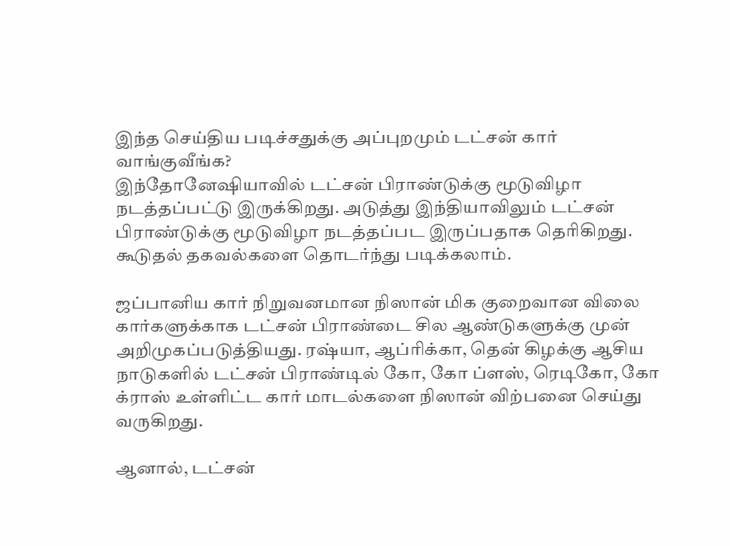இந்த செய்திய படிச்சதுக்கு அப்புறமும் டட்சன் கார் வாங்குவீங்க?
இந்தோனேஷியாவில் டட்சன் பிராண்டுக்கு மூடுவிழா நடத்தப்பட்டு இருக்கிறது. அடுத்து இந்தியாவிலும் டட்சன் பிராண்டுக்கு மூடுவிழா நடத்தப்பட இருப்பதாக தெரிகிறது. கூடுதல் தகவல்களை தொடர்ந்து படிக்கலாம்.

ஜப்பானிய கார் நிறுவனமான நிஸான் மிக குறைவான விலை கார்களுக்காக டட்சன் பிராண்டை சில ஆண்டுகளுக்கு முன் அறிமுகப்படுத்தியது. ரஷ்யா, ஆப்ரிக்கா, தென் கிழக்கு ஆசிய நாடுகளில் டட்சன் பிராண்டில் கோ, கோ ப்ளஸ், ரெடிகோ, கோ க்ராஸ் உள்ளிட்ட கார் மாடல்களை நிஸான் விற்பனை செய்து வருகிறது.

ஆனால், டட்சன்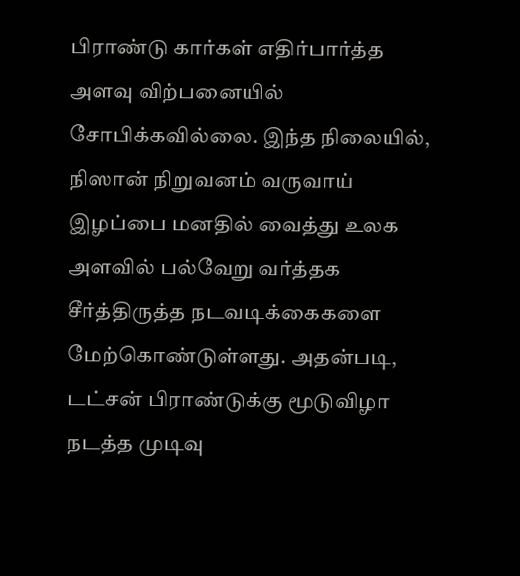பிராண்டு கார்கள் எதிர்பார்த்த அளவு விற்பனையில் சோபிக்கவில்லை. இந்த நிலையில், நிஸான் நிறுவனம் வருவாய் இழப்பை மனதில் வைத்து உலக அளவில் பல்வேறு வர்த்தக சீர்த்திருத்த நடவடிக்கைகளை மேற்கொண்டுள்ளது. அதன்படி, டட்சன் பிராண்டுக்கு மூடுவிழா நடத்த முடிவு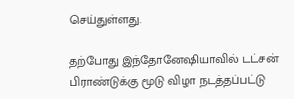செய்துள்ளது.

தற்போது இந்தோனேஷியாவில் டட்சன் பிராண்டுக்கு மூடு விழா நடத்தப்பட்டு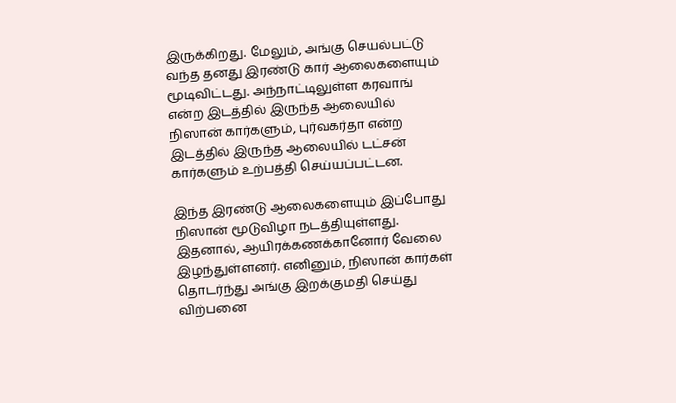இருக்கிறது. மேலும், அங்கு செயல்பட்டு வந்த தனது இரண்டு கார் ஆலைகளையும் மூடிவிட்டது. அந்நாட்டிலுள்ள கரவாங் என்ற இடத்தில் இருந்த ஆலையில் நிஸான் கார்களும், புர்வகர்தா என்ற இடத்தில் இருந்த ஆலையில் டட்சன் கார்களும் உற்பத்தி செய்யப்பட்டன.

இந்த இரண்டு ஆலைகளையும் இப்போது நிஸான் மூடுவிழா நடத்தியுள்ளது. இதனால், ஆயிரக்கணக்கானோர் வேலை இழந்துள்ளனர். எனினும், நிஸான் கார்கள் தொடர்ந்து அங்கு இறக்குமதி செய்து விற்பனை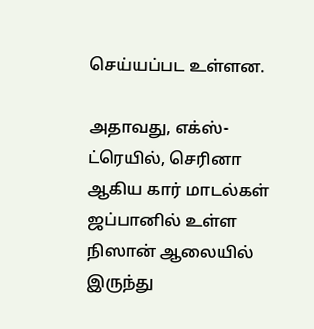செய்யப்பட உள்ளன.

அதாவது, எக்ஸ்-ட்ரெயில், செரினா ஆகிய கார் மாடல்கள் ஜப்பானில் உள்ள நிஸான் ஆலையில் இருந்து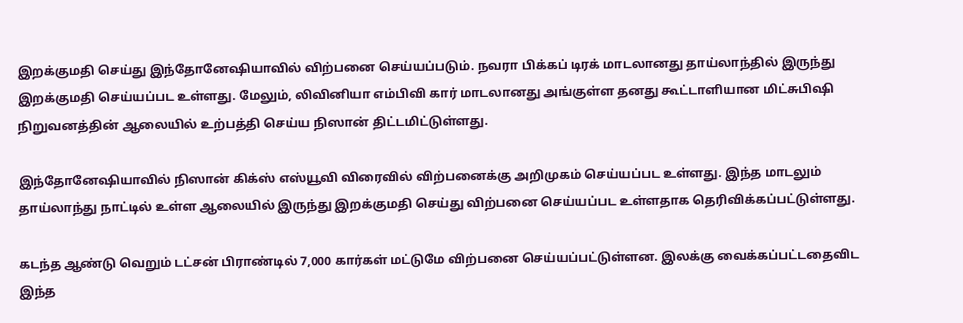இறக்குமதி செய்து இந்தோனேஷியாவில் விற்பனை செய்யப்படும். நவரா பிக்கப் டிரக் மாடலானது தாய்லாந்தில் இருந்து இறக்குமதி செய்யப்பட உள்ளது. மேலும், லிவினியா எம்பிவி கார் மாடலானது அங்குள்ள தனது கூட்டாளியான மிட்சுபிஷி நிறுவனத்தின் ஆலையில் உற்பத்தி செய்ய நிஸான் திட்டமிட்டுள்ளது.

இந்தோனேஷியாவில் நிஸான் கிக்ஸ் எஸ்யூவி விரைவில் விற்பனைக்கு அறிமுகம் செய்யப்பட உள்ளது. இந்த மாடலும் தாய்லாந்து நாட்டில் உள்ள ஆலையில் இருந்து இறக்குமதி செய்து விற்பனை செய்யப்பட உள்ளதாக தெரிவிக்கப்பட்டுள்ளது.

கடந்த ஆண்டு வெறும் டட்சன் பிராண்டில் 7,000 கார்கள் மட்டுமே விற்பனை செய்யப்பட்டுள்ளன. இலக்கு வைக்கப்பட்டதைவிட இந்த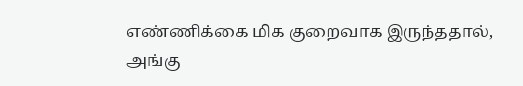எண்ணிக்கை மிக குறைவாக இருந்ததால், அங்கு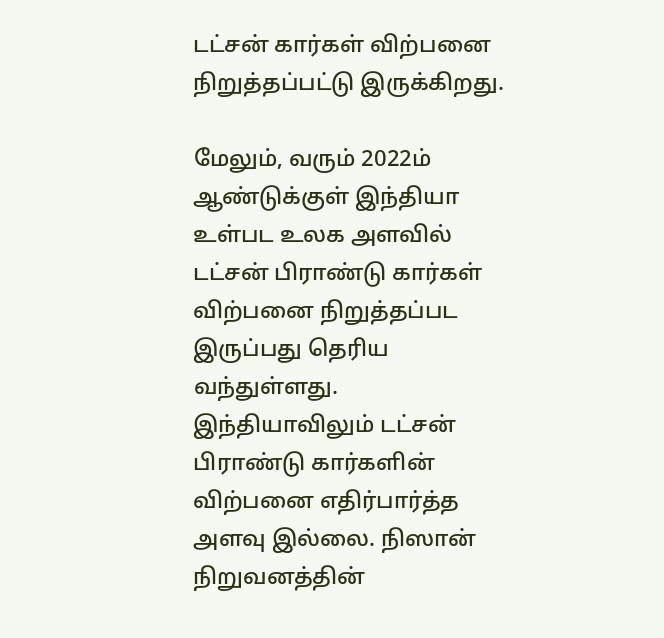டட்சன் கார்கள் விற்பனை நிறுத்தப்பட்டு இருக்கிறது.

மேலும், வரும் 2022ம் ஆண்டுக்குள் இந்தியா உள்பட உலக அளவில் டட்சன் பிராண்டு கார்கள் விற்பனை நிறுத்தப்பட இருப்பது தெரிய வந்துள்ளது. இந்தியாவிலும் டட்சன் பிராண்டு கார்களின் விற்பனை எதிர்பார்த்த அளவு இல்லை. நிஸான் நிறுவனத்தின்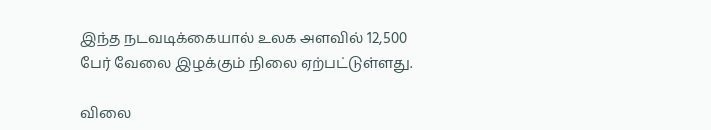இந்த நடவடிக்கையால் உலக அளவில் 12,500 பேர் வேலை இழக்கும் நிலை ஏற்பட்டுள்ளது.

விலை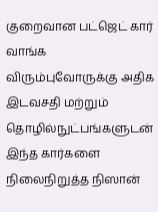குறைவான பட்ஜெட் கார் வாங்க விரும்புவோருக்கு அதிக இடவசதி மற்றும் தொழில்நுட்பங்களுடன் இந்த கார்களை நிலைநிறுத்த நிஸான்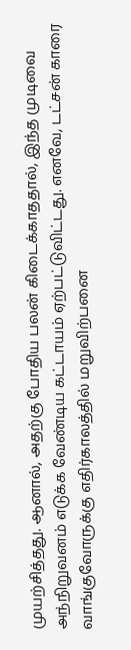முயற்சித்தது. ஆனால், அதற்கு போதிய பலன் கிடைக்காததால், இந்த முடிவை அந்நிறுவனம் எடுக்க வேண்டிய கட்டாயம் ஏற்பட்டுவிட்டது. எனவே, டட்சன் காரை வாங்குவோருக்கு எதிர்காலத்தில் மறுவிற்பனை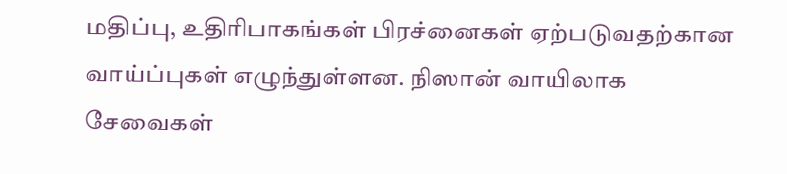மதிப்பு, உதிரிபாகங்கள் பிரச்னைகள் ஏற்படுவதற்கான வாய்ப்புகள் எழுந்துள்ளன. நிஸான் வாயிலாக சேவைகள்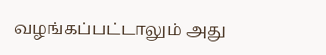வழங்கப்பட்டாலும் அது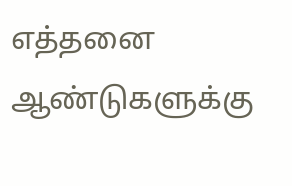எத்தனை ஆண்டுகளுக்கு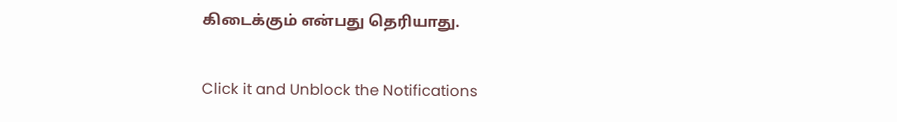கிடைக்கும் என்பது தெரியாது.


Click it and Unblock the Notifications